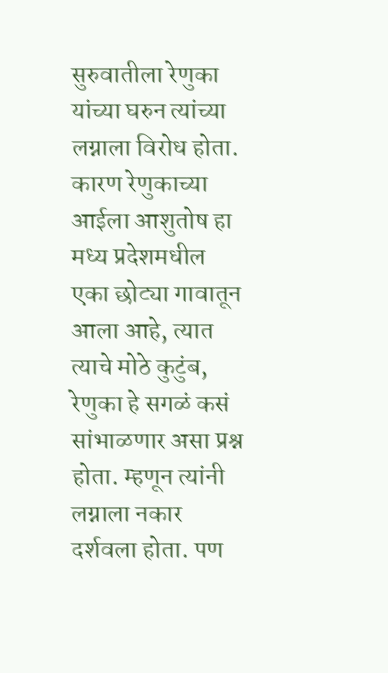सुरुवातीला रेणुका यांच्या घरुन त्यांच्या लग्नाला विरोध होता. कारण रेणुकाच्या आईला आशुतोष हा मध्य प्रदेशमधील एका छोट्या गावातून आला आहे, त्यात त्याचे मोठे कुटुंब, रेणुका हे सगळं कसं सांभाळणार असा प्रश्न होता. म्हणून त्यांनी लग्नाला नकार दर्शवला होता. पण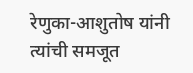रेणुका-आशुतोष यांनी त्यांची समजूत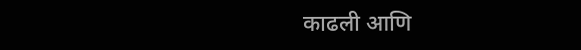काढली आणि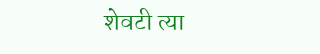शेवटी त्या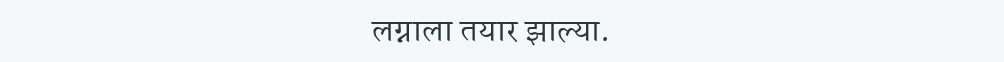लग्नाला तयार झाल्या.